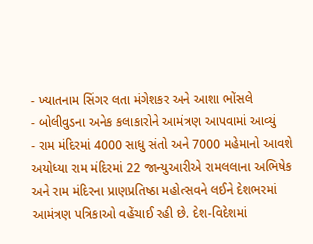- ખ્યાતનામ સિંગર લતા મંગેશકર અને આશા ભોંસલે
- બોલીવુડના અનેક કલાકારોને આમંત્રણ આપવામાં આવ્યું
- રામ મંદિરમાં 4000 સાધુ સંતો અને 7000 મહેમાનો આવશે
અયોધ્યા રામ મંદિરમાં 22 જાન્યુઆરીએ રામલલાના અભિષેક અને રામ મંદિરના પ્રાણપ્રતિષ્ઠા મહોત્સવને લઈને દેશભરમાં આમંત્રણ પત્રિકાઓ વહેંચાઈ રહી છે. દેશ-વિદેશમાં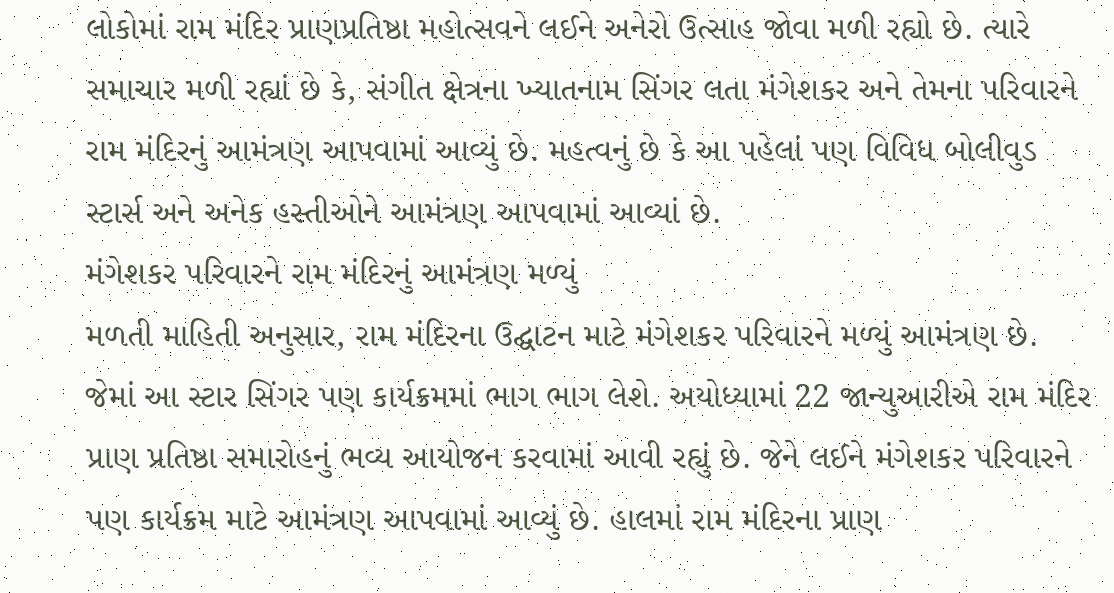લોકોમાં રામ મંદિર પ્રાણપ્રતિષ્ઠા મહોત્સવને લઈને અનેરો ઉત્સાહ જોવા મળી રહ્યો છે. ત્યારે સમાચાર મળી રહ્યાં છે કે, સંગીત ક્ષેત્રના ખ્યાતનામ સિંગર લતા મંગેશકર અને તેમના પરિવારને રામ મંદિરનું આમંત્રણ આપવામાં આવ્યું છે. મહત્વનું છે કે આ પહેલાં પણ વિવિધ બોલીવુડ સ્ટાર્સ અને અનેક હસ્તીઓને આમંત્રણ આપવામાં આવ્યાં છે.
મંગેશકર પરિવારને રામ મંદિરનું આમંત્રણ મળ્યું
મળતી માહિતી અનુસાર, રામ મંદિરના ઉદ્ઘાટન માટે મંગેશકર પરિવારને મળ્યું આમંત્રણ છે. જેમાં આ સ્ટાર સિંગર પણ કાર્યક્રમમાં ભાગ ભાગ લેશે. અયોધ્યામાં 22 જાન્યુઆરીએ રામ મંદિર પ્રાણ પ્રતિષ્ઠા સમારોહનું ભવ્ય આયોજન કરવામાં આવી રહ્યું છે. જેને લઈને મંગેશકર પરિવારને પણ કાર્યક્રમ માટે આમંત્રણ આપવામાં આવ્યું છે. હાલમાં રામ મંદિરના પ્રાણ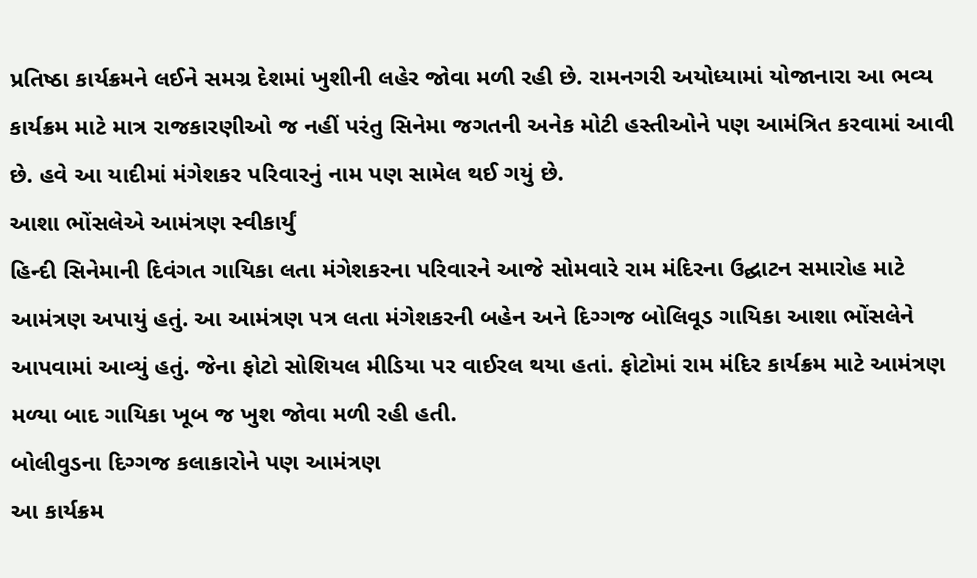પ્રતિષ્ઠા કાર્યક્રમને લઈને સમગ્ર દેશમાં ખુશીની લહેર જોવા મળી રહી છે. રામનગરી અયોધ્યામાં યોજાનારા આ ભવ્ય કાર્યક્રમ માટે માત્ર રાજકારણીઓ જ નહીં પરંતુ સિનેમા જગતની અનેક મોટી હસ્તીઓને પણ આમંત્રિત કરવામાં આવી છે. હવે આ યાદીમાં મંગેશકર પરિવારનું નામ પણ સામેલ થઈ ગયું છે.
આશા ભોંસલેએ આમંત્રણ સ્વીકાર્યું
હિન્દી સિનેમાની દિવંગત ગાયિકા લતા મંગેશકરના પરિવારને આજે સોમવારે રામ મંદિરના ઉદ્ઘાટન સમારોહ માટે આમંત્રણ અપાયું હતું. આ આમંત્રણ પત્ર લતા મંગેશકરની બહેન અને દિગ્ગજ બોલિવૂડ ગાયિકા આશા ભોંસલેને આપવામાં આવ્યું હતું. જેના ફોટો સોશિયલ મીડિયા પર વાઈરલ થયા હતાં. ફોટોમાં રામ મંદિર કાર્યક્રમ માટે આમંત્રણ મળ્યા બાદ ગાયિકા ખૂબ જ ખુશ જોવા મળી રહી હતી.
બોલીવુડના દિગ્ગજ કલાકારોને પણ આમંત્રણ
આ કાર્યક્રમ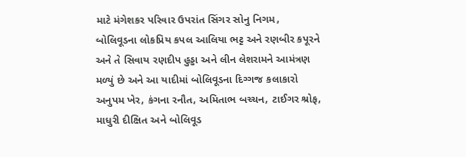માટે મંગેશકર પરિવાર ઉપરાંત સિંગર સોનુ નિગમ, બોલિવૂડના લોકપ્રિય કપલ આલિયા ભટ્ટ અને રણબીર કપૂરને અને તે સિવાય રણદીપ હુડ્ડા અને લીન લેશરામને આમંત્રણ મળ્યું છે અને આ યાદીમાં બોલિવૂડના દિગ્ગજ કલાકારો અનુપમ ખેર, કંગના રનૌત, અમિતાભ બચ્ચન, ટાઈગર શ્રોફ, માધુરી દીક્ષિત અને બોલિવૂડ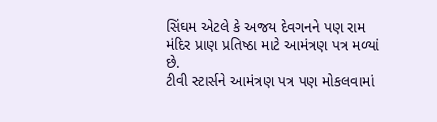સિંઘમ એટલે કે અજય દેવગનને પણ રામ મંદિર પ્રાણ પ્રતિષ્ઠા માટે આમંત્રણ પત્ર મળ્યાં છે.
ટીવી સ્ટાર્સને આમંત્રણ પત્ર પણ મોકલવામાં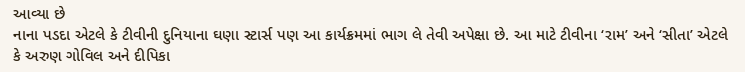આવ્યા છે
નાના પડદા એટલે કે ટીવીની દુનિયાના ઘણા સ્ટાર્સ પણ આ કાર્યક્રમમાં ભાગ લે તેવી અપેક્ષા છે. આ માટે ટીવીના ‘રામ’ અને ‘સીતા’ એટલે કે અરુણ ગોવિલ અને દીપિકા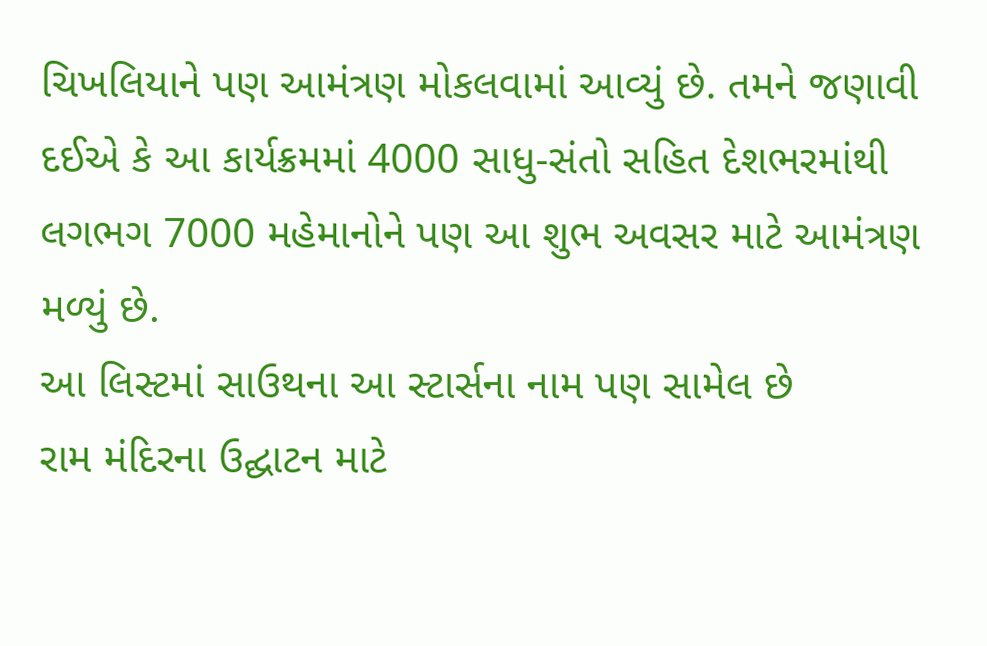ચિખલિયાને પણ આમંત્રણ મોકલવામાં આવ્યું છે. તમને જણાવી દઈએ કે આ કાર્યક્રમમાં 4000 સાધુ-સંતો સહિત દેશભરમાંથી લગભગ 7000 મહેમાનોને પણ આ શુભ અવસર માટે આમંત્રણ મળ્યું છે.
આ લિસ્ટમાં સાઉથના આ સ્ટાર્સના નામ પણ સામેલ છે
રામ મંદિરના ઉદ્ઘાટન માટે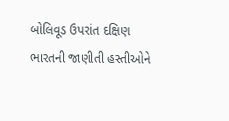બોલિવૂડ ઉપરાંત દક્ષિણ ભારતની જાણીતી હસ્તીઓને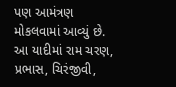પણ આમંત્રણ મોકલવામાં આવ્યું છે. આ યાદીમાં રામ ચરણ, પ્રભાસ, ચિરંજીવી,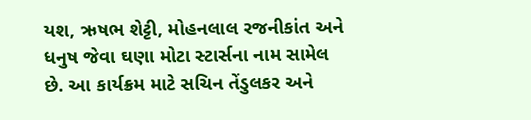યશ, ઋષભ શેટ્ટી, મોહનલાલ રજનીકાંત અને ધનુષ જેવા ઘણા મોટા સ્ટાર્સના નામ સામેલ છે. આ કાર્યક્રમ માટે સચિન તેંડુલકર અને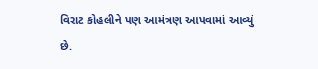વિરાટ કોહલીને પણ આમંત્રણ આપવામાં આવ્યું છે.